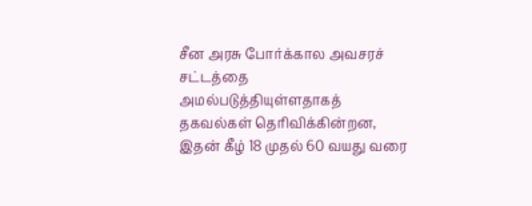சீன அரசு போர்க்கால அவசரச் சட்டத்தை அமல்படுத்தியுள்ளதாகத் தகவல்கள் தெரிவிக்கின்றன, இதன் கீழ் 18 முதல் 60 வயது வரை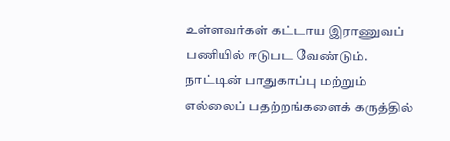உள்ளவர்கள் கட்டாய இராணுவப் பணியில் ஈடுபட வேண்டும்.
நாட்டின் பாதுகாப்பு மற்றும் எல்லைப் பதற்றங்களைக் கருத்தில்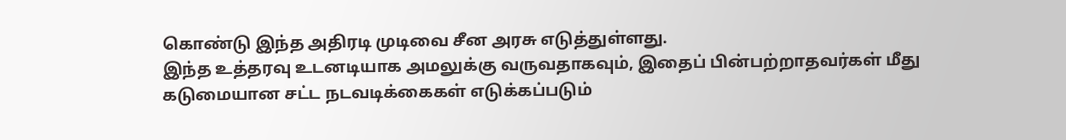கொண்டு இந்த அதிரடி முடிவை சீன அரசு எடுத்துள்ளது.
இந்த உத்தரவு உடனடியாக அமலுக்கு வருவதாகவும், இதைப் பின்பற்றாதவர்கள் மீது கடுமையான சட்ட நடவடிக்கைகள் எடுக்கப்படும்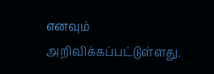எனவும் அறிவிக்கப்பட்டுள்ளது.